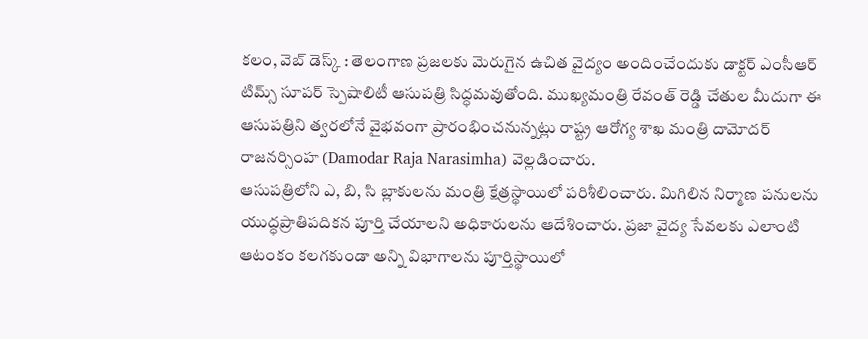కలం, వెబ్ డెస్క్ : తెలంగాణ ప్రజలకు మెరుగైన ఉచిత వైద్యం అందించేందుకు డాక్టర్ ఎంసీఆర్ టిమ్స్ సూపర్ స్పెషాలిటీ ఆసుపత్రి సిద్ధమవుతోంది. ముఖ్యమంత్రి రేవంత్ రెడ్డి చేతుల మీదుగా ఈ ఆసుపత్రిని త్వరలోనే వైభవంగా ప్రారంభించనున్నట్లు రాష్ట్ర ఆరోగ్య శాఖ మంత్రి దామోదర్ రాజనర్సింహ (Damodar Raja Narasimha) వెల్లడించారు.
ఆసుపత్రిలోని ఎ, బి, సి బ్లాకులను మంత్రి క్షేత్రస్థాయిలో పరిశీలించారు. మిగిలిన నిర్మాణ పనులను యుద్ధప్రాతిపదికన పూర్తి చేయాలని అధికారులను ఆదేశించారు. ప్రజా వైద్య సేవలకు ఎలాంటి ఆటంకం కలగకుండా అన్ని విభాగాలను పూర్తిస్థాయిలో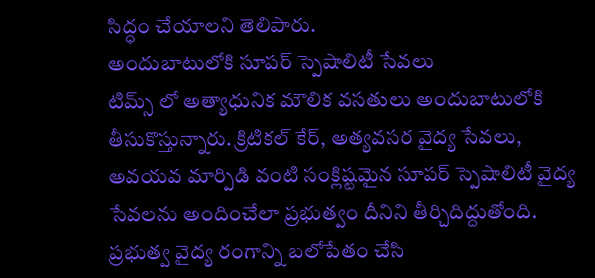సిద్ధం చేయాలని తెలిపారు.
అందుబాటులోకి సూపర్ స్పెషాలిటీ సేవలు
టిమ్స్ లో అత్యాధునిక మౌలిక వసతులు అందుబాటులోకి తీసుకొస్తున్నారు. క్రిటికల్ కేర్, అత్యవసర వైద్య సేవలు, అవయవ మార్పిడి వంటి సంక్లిష్టమైన సూపర్ స్పెషాలిటీ వైద్య సేవలను అందించేలా ప్రభుత్వం దీనిని తీర్చిదిద్దుతోంది. ప్రభుత్వ వైద్య రంగాన్ని బలోపేతం చేసి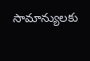సామాన్యులకు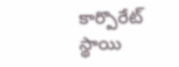కార్పొరేట్ స్థాయి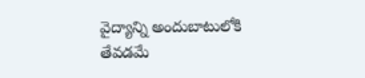వైద్యాన్ని అందుబాటులోకి తేవడమే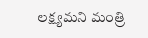లక్ష్యమని మంత్రి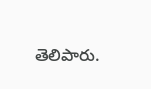తెలిపారు.